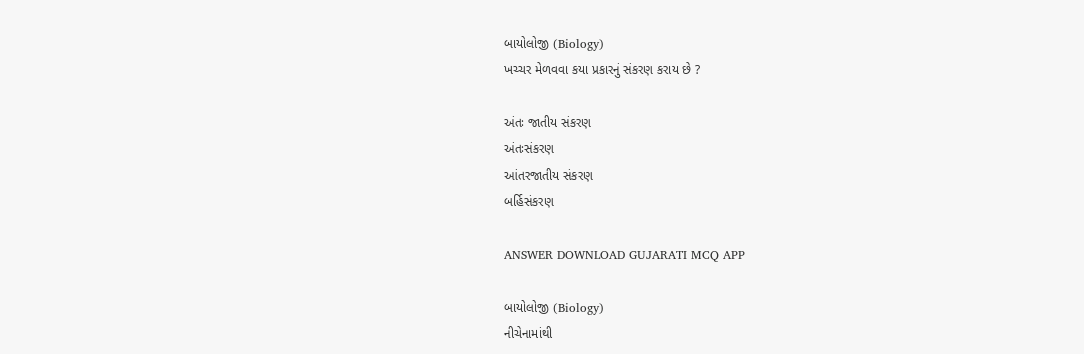બાયોલોજી (Biology)
ખચ્ચર મેળવવા કયા પ્રકારનું સંકરણ કરાય છે ?

અંતઃ જાતીય સંકરણ
અંતઃસંકરણ
આંતરજાતીય સંકરણ
બર્હિસંકરણ

ANSWER DOWNLOAD GUJARATI MCQ APP

બાયોલોજી (Biology)
નીચેનામાંથી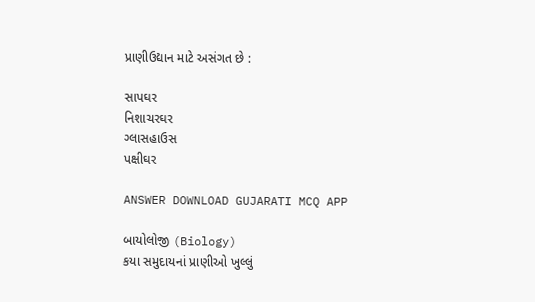પ્રાણીઉદ્યાન માટે અસંગત છે :

સાપઘર
નિશાચરઘર
ગ્લાસહાઉસ
પક્ષીઘર

ANSWER DOWNLOAD GUJARATI MCQ APP

બાયોલોજી (Biology)
કયા સમુદાયનાં પ્રાણીઓ ખુલ્લું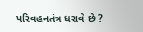પરિવહનતંત્ર ધરાવે છે ?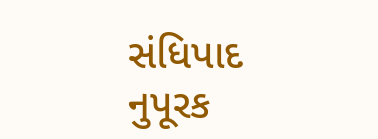સંધિપાદ
નુપૂરક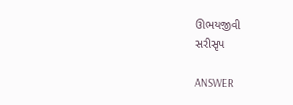ઊભયજીવી
સરીસૃપ

ANSWER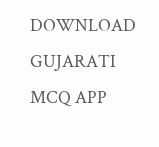DOWNLOAD GUJARATI MCQ APP